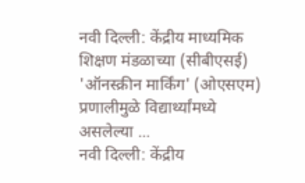नवी दिल्ली: केंद्रीय माध्यमिक शिक्षण मंडळाच्या (सीबीएसई) 'ऑनस्क्रीन मार्किंग' (ओएसएम) प्रणालीमुळे विद्यार्थ्यांमध्ये असलेल्या ...
नवी दिल्ली: केंद्रीय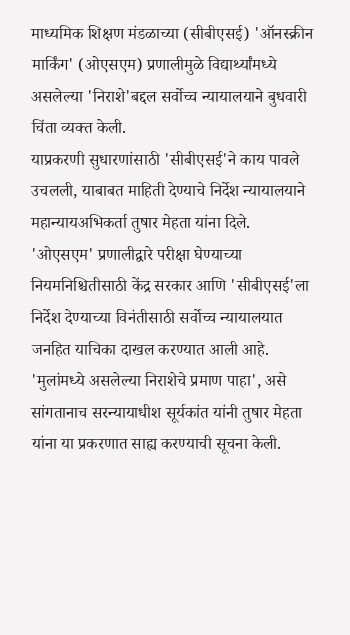माध्यमिक शिक्षण मंडळाच्या (सीबीएसई) 'ऑनस्क्रीन मार्किंग' (ओएसएम) प्रणालीमुळे विद्यार्थ्यांमध्ये असलेल्या 'निराशे'बद्दल सर्वोच्च न्यायालयाने बुधवारी चिंता व्यक्त केली.
याप्रकरणी सुधारणांसाठी 'सीबीएसई'ने काय पावले उचलली, याबाबत माहिती देण्याचे निर्देश न्यायालयाने महान्यायअभिकर्ता तुषार मेहता यांना दिले.
'ओएसएम' प्रणालीद्वारे परीक्षा घेण्याच्या नियमनिश्चितीसाठी केंद्र सरकार आणि 'सीबीएसई'ला निर्देश देण्याच्या विनंतीसाठी सर्वोच्च न्यायालयात जनहित याचिका दाखल करण्यात आली आहे. 'मुलांमध्ये असलेल्या निराशेचे प्रमाण पाहा', असे सांगतानाच सरन्यायाधीश सूर्यकांत यांनी तुषार मेहता यांना या प्रकरणात साह्य करण्याची सूचना केली.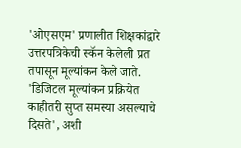'ओएसएम' प्रणालीत शिक्षकांद्वारे उत्तरपत्रिकेची स्कॅन केलेली प्रत तपासून मूल्यांकन केले जाते. 'डिजिटल मूल्यांकन प्रक्रियेत काहीतरी सुप्त समस्या असल्याचे दिसते', अशी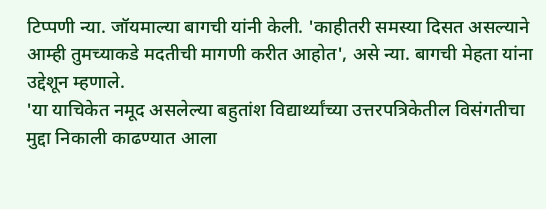टिप्पणी न्या. जॉयमाल्या बागची यांनी केली. 'काहीतरी समस्या दिसत असल्याने आम्ही तुमच्याकडे मदतीची मागणी करीत आहोत', असे न्या. बागची मेहता यांना उद्देशून म्हणाले.
'या याचिकेत नमूद असलेल्या बहुतांश विद्यार्थ्यांच्या उत्तरपत्रिकेतील विसंगतीचा मुद्दा निकाली काढण्यात आला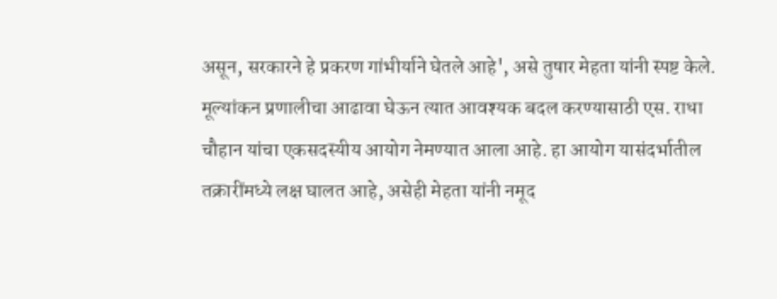असून, सरकारने हे प्रकरण गांभीर्याने घेतले आहे', असे तुषार मेहता यांनी स्पष्ट केले. मूल्यांकन प्रणालीचा आढावा घेऊन त्यात आवश्यक बदल करण्यासाठी एस. राधा चौहान यांचा एकसदस्यीय आयोग नेमण्यात आला आहे. हा आयोग यासंदर्भातील तक्रारींमध्ये लक्ष घालत आहे, असेही मेहता यांनी नमूद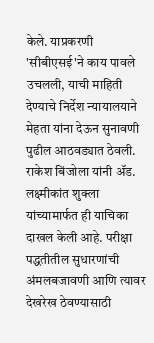केले. याप्रकरणी 'सीबीएसई'ने काय पावले उचलली, याची माहिती देण्याचे निर्देश न्यायालयाने मेहता यांना देऊन सुनावणी पुढील आठवड्यात ठेवली.
राकेश बिंजोला यांनी ॲड. लक्ष्मीकांत शुक्ला यांच्यामार्फत ही याचिका दाखल केली आहे. परीक्षा पद्धतीतील सुधारणांची अंमलबजावणी आणि त्यावर देखरेख ठेवण्यासाठी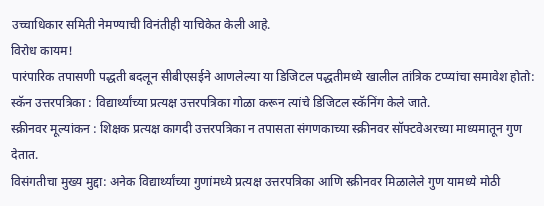उच्चाधिकार समिती नेमण्याची विनंतीही याचिकेत केली आहे.
विरोध कायम!
पारंपारिक तपासणी पद्धती बदलून सीबीएसईने आणलेल्या या डिजिटल पद्धतीमध्ये खालील तांत्रिक टप्प्यांचा समावेश होतो:
स्कॅन उत्तरपत्रिका : विद्यार्थ्यांच्या प्रत्यक्ष उत्तरपत्रिका गोळा करून त्यांचे डिजिटल स्कॅनिंग केले जाते.
स्क्रीनवर मूल्यांकन : शिक्षक प्रत्यक्ष कागदी उत्तरपत्रिका न तपासता संगणकाच्या स्क्रीनवर सॉफ्टवेअरच्या माध्यमातून गुण देतात.
विसंगतीचा मुख्य मुद्दा: अनेक विद्यार्थ्यांच्या गुणांमध्ये प्रत्यक्ष उत्तरपत्रिका आणि स्क्रीनवर मिळालेले गुण यामध्ये मोठी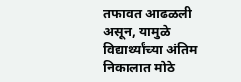तफावत आढळली असून, यामुळे विद्यार्थ्यांच्या अंतिम निकालात मोठे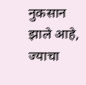नुकसान झाले आहे, ज्याचा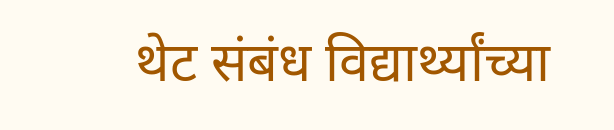थेट संबंध विद्यार्थ्यांच्या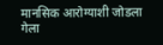मानसिक आरोग्याशी जोडला गेला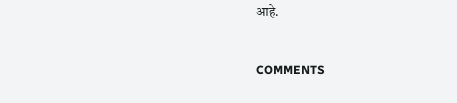आहे.


COMMENTS